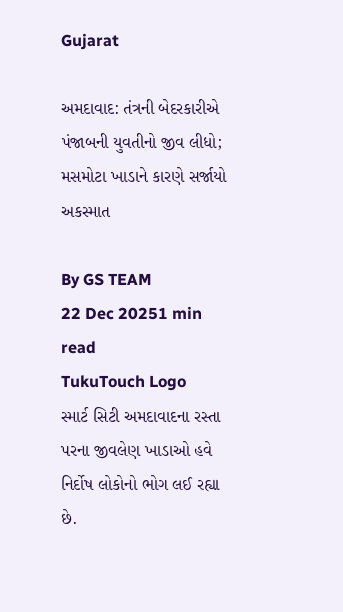Gujarat

અમદાવાદ: તંત્રની બેદરકારીએ પંજાબની યુવતીનો જીવ લીધો; મસમોટા ખાડાને કારણે સર્જાયો અકસ્માત

By GS TEAM
22 Dec 20251 min read
TukuTouch Logo
સ્માર્ટ સિટી અમદાવાદના રસ્તા પરના જીવલેણ ખાડાઓ હવે નિર્દોષ લોકોનો ભોગ લઈ રહ્યા છે.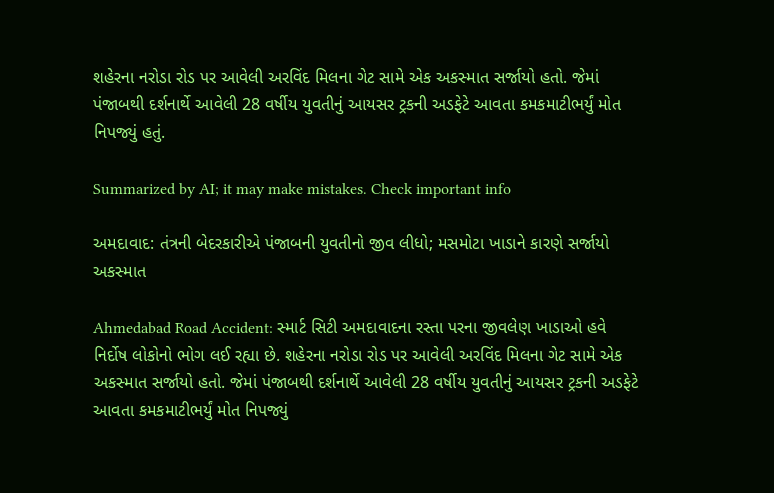શહેરના નરોડા રોડ પર આવેલી અરવિંદ મિલના ગેટ સામે એક અકસ્માત સર્જાયો હતો. જેમાં પંજાબથી દર્શનાર્થે આવેલી 28 વર્ષીય યુવતીનું આયસર ટ્રકની અડફેટે આવતા કમકમાટીભર્યું મોત નિપજ્યું હતું.

Summarized by AI; it may make mistakes. Check important info

અમદાવાદ: તંત્રની બેદરકારીએ પંજાબની યુવતીનો જીવ લીધો; મસમોટા ખાડાને કારણે સર્જાયો અકસ્માત

Ahmedabad Road Accident: સ્માર્ટ સિટી અમદાવાદના રસ્તા પરના જીવલેણ ખાડાઓ હવે નિર્દોષ લોકોનો ભોગ લઈ રહ્યા છે. શહેરના નરોડા રોડ પર આવેલી અરવિંદ મિલના ગેટ સામે એક અકસ્માત સર્જાયો હતો. જેમાં પંજાબથી દર્શનાર્થે આવેલી 28 વર્ષીય યુવતીનું આયસર ટ્રકની અડફેટે આવતા કમકમાટીભર્યું મોત નિપજ્યું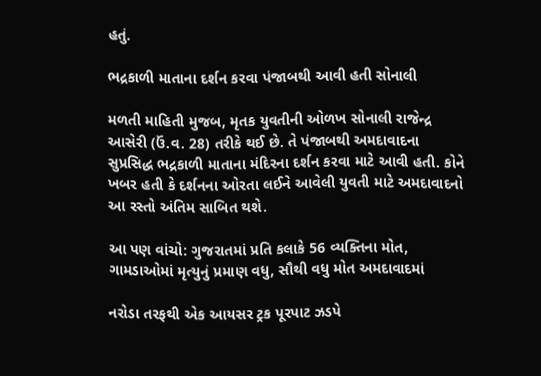હતું.

ભદ્રકાળી માતાના દર્શન કરવા પંજાબથી આવી હતી સોનાલી

મળતી માહિતી મુજબ, મૃતક યુવતીની ઓળખ સોનાલી રાજેન્દ્ર આસેરી (ઉં.વ. 28) તરીકે થઈ છે. તે પંજાબથી અમદાવાદના સુપ્રસિદ્ધ ભદ્રકાળી માતાના મંદિરના દર્શન કરવા માટે આવી હતી. કોને ખબર હતી કે દર્શનના ઓરતા લઈને આવેલી યુવતી માટે અમદાવાદનો આ રસ્તો અંતિમ સાબિત થશે.

આ પણ વાંચો: ગુજરાતમાં પ્રતિ કલાકે 56 વ્યક્તિના મોત, ગામડાઓમાં મૃત્યુનું પ્રમાણ વધુ, સૌથી વધુ મોત અમદાવાદમાં

નરોડા તરફથી એક આયસર ટ્રક પૂરપાટ ઝડપે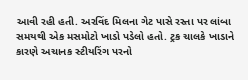આવી રહી હતી. અરવિંદ મિલના ગેટ પાસે રસ્તા પર લાંબા સમયથી એક મસમોટો ખાડો પડેલો હતો. ટ્રક ચાલકે ખાડાને કારણે અચાનક સ્ટીયરિંગ પરનો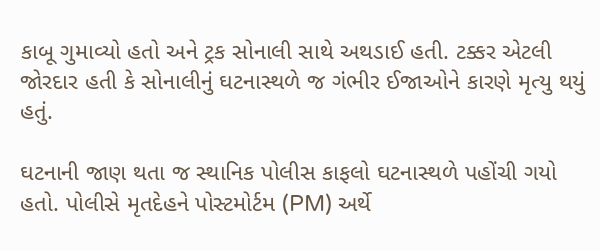કાબૂ ગુમાવ્યો હતો અને ટ્રક સોનાલી સાથે અથડાઈ હતી. ટક્કર એટલી જોરદાર હતી કે સોનાલીનું ઘટનાસ્થળે જ ગંભીર ઈજાઓને કારણે મૃત્યુ થયું હતું.

ઘટનાની જાણ થતા જ સ્થાનિક પોલીસ કાફલો ઘટનાસ્થળે પહોંચી ગયો હતો. પોલીસે મૃતદેહને પોસ્ટમોર્ટમ (PM) અર્થે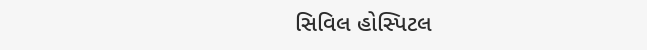સિવિલ હોસ્પિટલ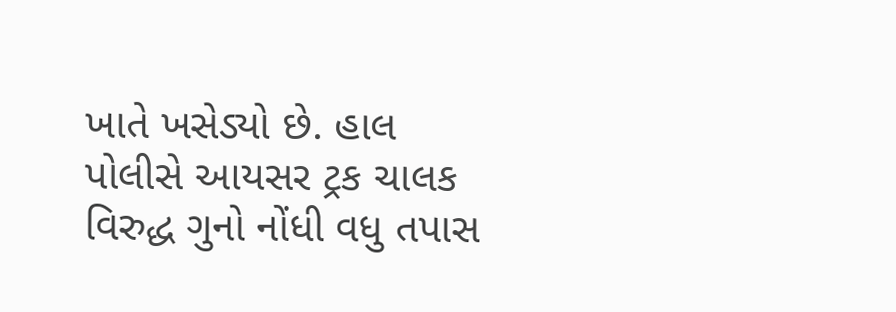ખાતે ખસેડ્યો છે. હાલ પોલીસે આયસર ટ્રક ચાલક વિરુદ્ધ ગુનો નોંધી વધુ તપાસ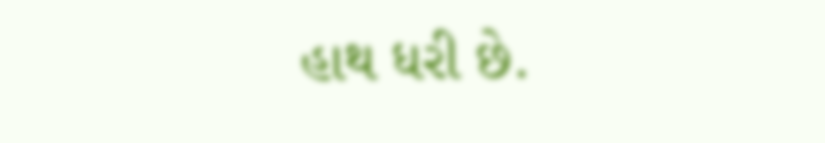હાથ ધરી છે.